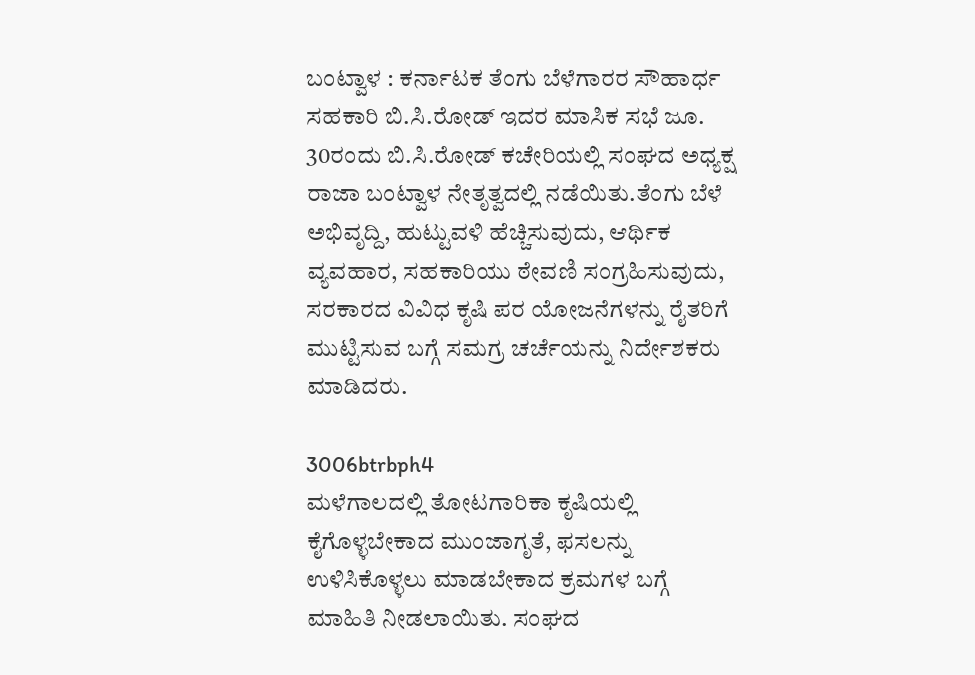ಬಂಟ್ವಾಳ : ಕರ್ನಾಟಕ ತೆಂಗು ಬೆಳೆಗಾರರ ಸೌಹಾರ್ಧ ಸಹಕಾರಿ ಬಿ.ಸಿ.ರೋಡ್ ಇದರ ಮಾಸಿಕ ಸಭೆ ಜೂ. 30ರಂದು ಬಿ.ಸಿ.ರೋಡ್ ಕಚೇರಿಯಲ್ಲಿ ಸಂಘದ ಅಧ್ಯಕ್ಷ ರಾಜಾ ಬಂಟ್ವಾಳ ನೇತೃತ್ವದಲ್ಲಿ ನಡೆಯಿತು.ತೆಂಗು ಬೆಳೆ ಅಭಿವೃದ್ದಿ, ಹುಟ್ಟುವಳಿ ಹೆಚ್ಚಿಸುವುದು, ಆರ್ಥಿಕ ವ್ಯವಹಾರ, ಸಹಕಾರಿಯು ಠೇವಣಿ ಸಂಗ್ರಹಿಸುವುದು, ಸರಕಾರದ ವಿವಿಧ ಕೃಷಿ ಪರ ಯೋಜನೆಗಳನ್ನು ರೈತರಿಗೆ ಮುಟ್ಟಿಸುವ ಬಗ್ಗೆ ಸಮಗ್ರ ಚರ್ಚೆಯನ್ನು ನಿರ್ದೇಶಕರು ಮಾಡಿದರು.

3006btrbph4
ಮಳೆಗಾಲದಲ್ಲಿ ತೋಟಗಾರಿಕಾ ಕೃಷಿಯಲ್ಲಿ ಕೈಗೊಳ್ಳಬೇಕಾದ ಮುಂಜಾಗೃತೆ, ಫಸಲನ್ನು ಉಳಿಸಿಕೊಳ್ಳಲು ಮಾಡಬೇಕಾದ ಕ್ರಮಗಳ ಬಗ್ಗೆ ಮಾಹಿತಿ ನೀಡಲಾಯಿತು. ಸಂಘದ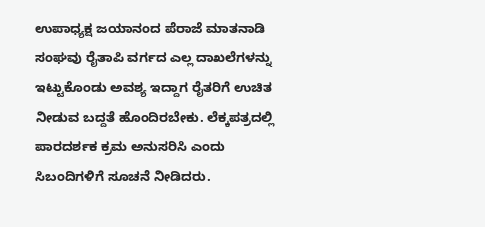ಉಪಾಧ್ಯಕ್ಷ ಜಯಾನಂದ ಪೆರಾಜೆ ಮಾತನಾಡಿ ಸಂಘವು ರೈತಾಪಿ ವರ್ಗದ ಎಲ್ಲ ದಾಖಲೆಗಳನ್ನು ಇಟ್ಟುಕೊಂಡು ಅವಶ್ಯ ಇದ್ದಾಗ ರೈತರಿಗೆ ಉಚಿತ ನೀಡುವ ಬದ್ದತೆ ಹೊಂದಿರಬೇಕು. ಲೆಕ್ಕಪತ್ರದಲ್ಲಿ ಪಾರದರ್ಶಕ ಕ್ರಮ ಅನುಸರಿಸಿ ಎಂದು ಸಿಬಂದಿಗಳಿಗೆ ಸೂಚನೆ ನೀಡಿದರು.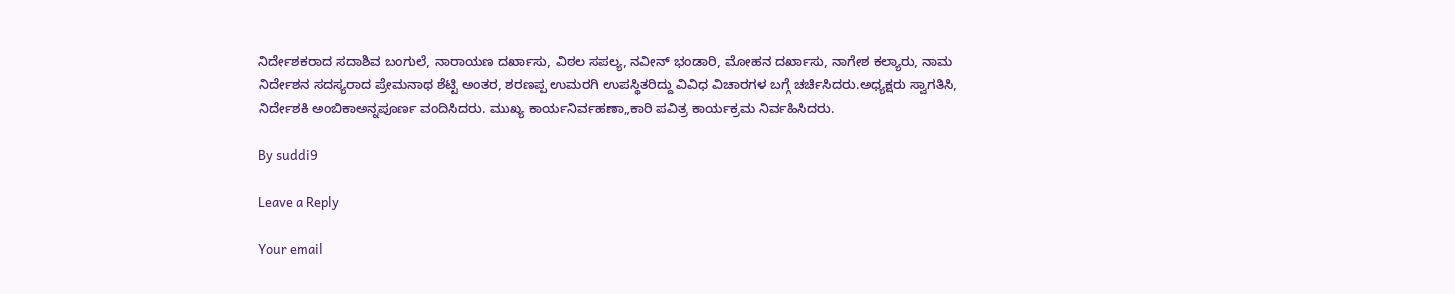ನಿರ್ದೇಶಕರಾದ ಸದಾಶಿವ ಬಂಗುಲೆ, ನಾರಾಯಣ ದರ್ಖಾಸು, ವಿಠಲ ಸಪಲ್ಯ, ನವೀನ್ ಭಂಡಾರಿ, ಮೋಹನ ದರ್ಖಾಸು, ನಾಗೇಶ ಕಲ್ಯಾರು, ನಾಮ ನಿರ್ದೇಶನ ಸದಸ್ಯರಾದ ಪ್ರೇಮನಾಥ ಶೆಟ್ಟಿ ಅಂತರ, ಶರಣಪ್ಪ ಉಮರಗಿ ಉಪಸ್ಥಿತರಿದ್ದು ವಿವಿಧ ವಿಚಾರಗಳ ಬಗ್ಗೆ ಚರ್ಚಿಸಿದರು.ಅಧ್ಯಕ್ಷರು ಸ್ವಾಗತಿಸಿ, ನಿರ್ದೇಶಕಿ ಅಂಬಿಕಾಅನ್ನಪೂರ್ಣ ವಂದಿಸಿದರು. ಮುಖ್ಯ ಕಾರ್ಯನಿರ್ವಹಣಾ„ಕಾರಿ ಪವಿತ್ರ ಕಾರ್ಯಕ್ರಮ ನಿರ್ವಹಿಸಿದರು.

By suddi9

Leave a Reply

Your email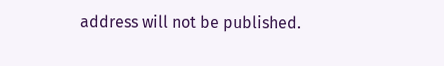address will not be published.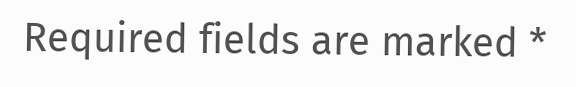Required fields are marked *